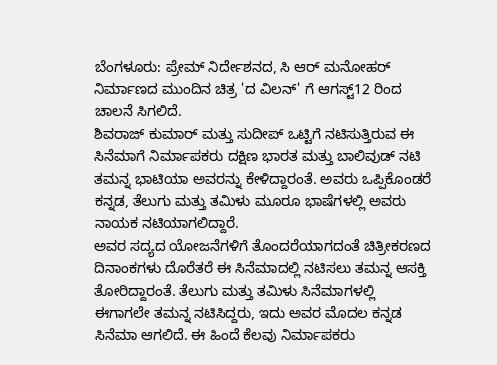ಬೆಂಗಳೂರು: ಪ್ರೇಮ್ ನಿರ್ದೇಶನದ, ಸಿ ಆರ್ ಮನೋಹರ್ ನಿರ್ಮಾಣದ ಮುಂದಿನ ಚಿತ್ರ 'ದ ವಿಲನ್' ಗೆ ಆಗಸ್ಟ್12 ರಿಂದ ಚಾಲನೆ ಸಿಗಲಿದೆ.
ಶಿವರಾಜ್ ಕುಮಾರ್ ಮತ್ತು ಸುದೀಪ್ ಒಟ್ಟಿಗೆ ನಟಿಸುತ್ತಿರುವ ಈ ಸಿನೆಮಾಗೆ ನಿರ್ಮಾಪಕರು ದಕ್ಷಿಣ ಭಾರತ ಮತ್ತು ಬಾಲಿವುಡ್ ನಟಿ ತಮನ್ನ ಭಾಟಿಯಾ ಅವರನ್ನು ಕೇಳಿದ್ದಾರಂತೆ. ಅವರು ಒಪ್ಪಿಕೊಂಡರೆ ಕನ್ನಡ, ತೆಲುಗು ಮತ್ತು ತಮಿಳು ಮೂರೂ ಭಾಷೆಗಳಲ್ಲಿ ಅವರು ನಾಯಕ ನಟಿಯಾಗಲಿದ್ದಾರೆ.
ಅವರ ಸದ್ಯದ ಯೋಜನೆಗಳಿಗೆ ತೊಂದರೆಯಾಗದಂತೆ ಚಿತ್ರೀಕರಣದ ದಿನಾಂಕಗಳು ದೊರೆತರೆ ಈ ಸಿನೆಮಾದಲ್ಲಿ ನಟಿಸಲು ತಮನ್ನ ಆಸಕ್ತಿ ತೋರಿದ್ದಾರಂತೆ. ತೆಲುಗು ಮತ್ತು ತಮಿಳು ಸಿನೆಮಾಗಳಲ್ಲಿ ಈಗಾಗಲೇ ತಮನ್ನ ನಟಿಸಿದ್ದರು, ಇದು ಅವರ ಮೊದಲ ಕನ್ನಡ ಸಿನೆಮಾ ಆಗಲಿದೆ. ಈ ಹಿಂದೆ ಕೆಲವು ನಿರ್ಮಾಪಕರು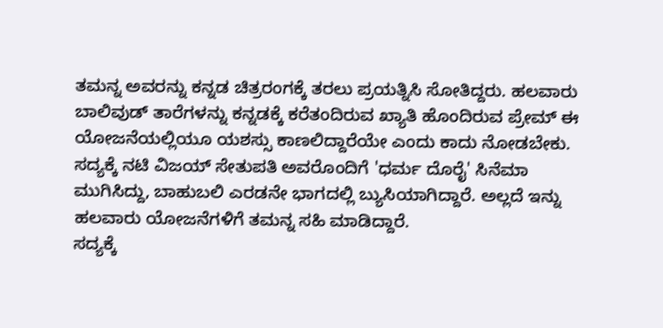ತಮನ್ನ ಅವರನ್ನು ಕನ್ನಡ ಚಿತ್ರರಂಗಕ್ಕೆ ತರಲು ಪ್ರಯತ್ನಿಸಿ ಸೋತಿದ್ದರು. ಹಲವಾರು ಬಾಲಿವುಡ್ ತಾರೆಗಳನ್ನು ಕನ್ನಡಕ್ಕೆ ಕರೆತಂದಿರುವ ಖ್ಯಾತಿ ಹೊಂದಿರುವ ಪ್ರೇಮ್ ಈ ಯೋಜನೆಯಲ್ಲಿಯೂ ಯಶಸ್ಸು ಕಾಣಲಿದ್ದಾರೆಯೇ ಎಂದು ಕಾದು ನೋಡಬೇಕು.
ಸದ್ಯಕ್ಕೆ ನಟಿ ವಿಜಯ್ ಸೇತುಪತಿ ಅವರೊಂದಿಗೆ 'ಧರ್ಮ ದೊರೈ' ಸಿನೆಮಾ ಮುಗಿಸಿದ್ದು, ಬಾಹುಬಲಿ ಎರಡನೇ ಭಾಗದಲ್ಲಿ ಬ್ಯುಸಿಯಾಗಿದ್ದಾರೆ. ಅಲ್ಲದೆ ಇನ್ನು ಹಲವಾರು ಯೋಜನೆಗಳಿಗೆ ತಮನ್ನ ಸಹಿ ಮಾಡಿದ್ದಾರೆ.
ಸದ್ಯಕ್ಕೆ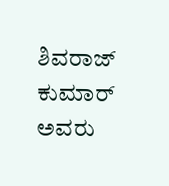ಶಿವರಾಜ್ ಕುಮಾರ್ ಅವರು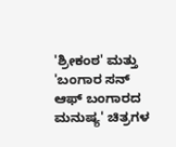'ಶ್ರೀಕಂಠ' ಮತ್ತು 'ಬಂಗಾರ ಸನ್ ಆಫ್ ಬಂಗಾರದ ಮನುಷ್ಯ' ಚಿತ್ರಗಳ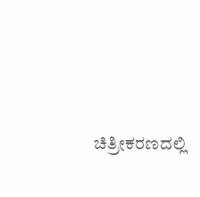ಚಿತ್ರೀಕರಣದಲ್ಲಿ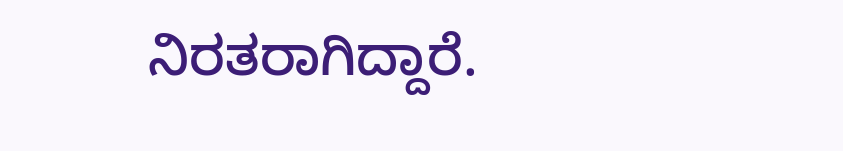ನಿರತರಾಗಿದ್ದಾರೆ.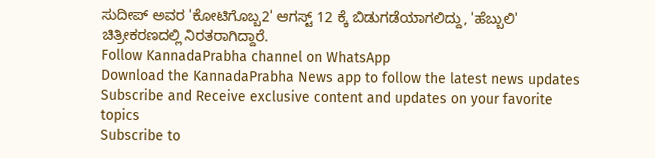ಸುದೀಪ್ ಅವರ 'ಕೋಟಿಗೊಬ್ಬ2' ಆಗಸ್ಟ್ 12 ಕ್ಕೆ ಬಿಡುಗಡೆಯಾಗಲಿದ್ದು, 'ಹೆಬ್ಬುಲಿ' ಚಿತ್ರೀಕರಣದಲ್ಲಿ ನಿರತರಾಗಿದ್ದಾರೆ.
Follow KannadaPrabha channel on WhatsApp
Download the KannadaPrabha News app to follow the latest news updates
Subscribe and Receive exclusive content and updates on your favorite topics
Subscribe to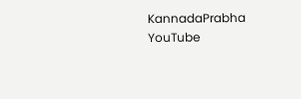KannadaPrabha YouTube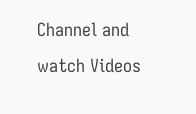Channel and watch Videos